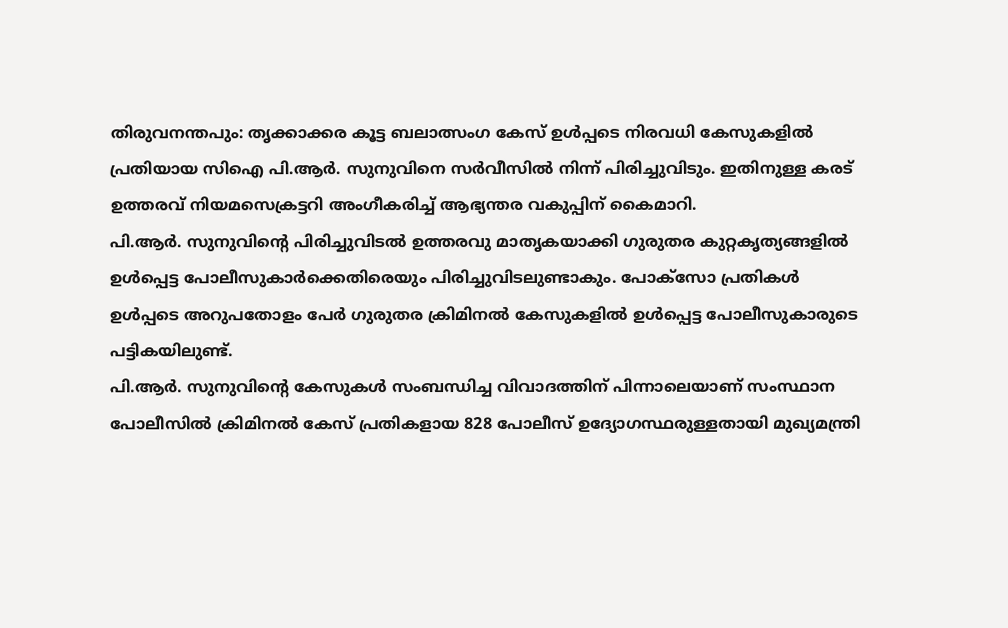തിരുവനന്തപും: തൃക്കാക്കര കൂട്ട ബലാത്സംഗ കേസ് ഉൾപ്പടെ നിരവധി കേസുകളിൽ പ്രതിയായ സിഐ പി.ആർ. സുനുവിനെ സർവീസിൽ നിന്ന് പിരിച്ചുവിടും. ഇതിനുള്ള കരട് ഉത്തരവ് നിയമസെക്രട്ടറി അംഗീകരിച്ച് ആഭ്യന്തര വകുപ്പിന് കൈമാറി.
പി.ആർ. സുനുവിന്റെ പിരിച്ചുവിടൽ ഉത്തരവു മാതൃകയാക്കി ഗുരുതര കുറ്റകൃത്യങ്ങളിൽ ഉൾപ്പെട്ട പോലീസുകാർക്കെതിരെയും പിരിച്ചുവിടലുണ്ടാകും. പോക്സോ പ്രതികൾ ഉൾപ്പടെ അറുപതോളം പേർ ഗുരുതര ക്രിമിനൽ കേസുകളിൽ ഉൾപ്പെട്ട പോലീസുകാരുടെ പട്ടികയിലുണ്ട്.
പി.ആർ. സുനുവിന്റെ കേസുകൾ സംബന്ധിച്ച വിവാദത്തിന് പിന്നാലെയാണ് സംസ്ഥാന പോലീസിൽ ക്രിമിനൽ കേസ് പ്രതികളായ 828 പോലീസ് ഉദ്യോഗസ്ഥരുള്ളതായി മുഖ്യമന്ത്രി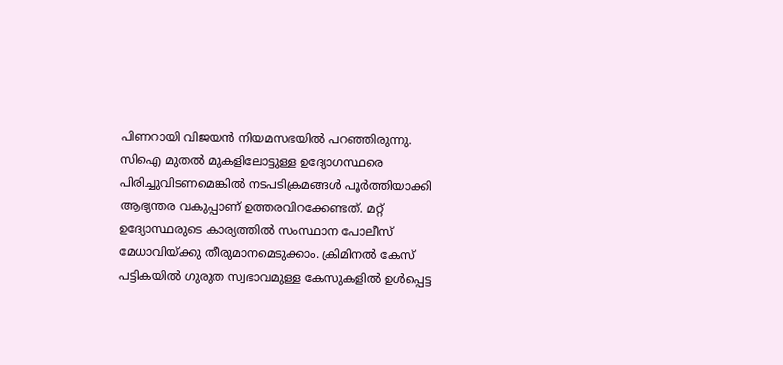പിണറായി വിജയൻ നിയമസഭയിൽ പറഞ്ഞിരുന്നു.
സിഐ മുതൽ മുകളിലോട്ടുള്ള ഉദ്യോഗസ്ഥരെ പിരിച്ചുവിടണമെങ്കിൽ നടപടിക്രമങ്ങൾ പൂർത്തിയാക്കി ആഭ്യന്തര വകുപ്പാണ് ഉത്തരവിറക്കേണ്ടത്. മറ്റ് ഉദ്യോസ്ഥരുടെ കാര്യത്തിൽ സംസ്ഥാന പോലീസ് മേധാവിയ്ക്കു തീരുമാനമെടുക്കാം. ക്രിമിനൽ കേസ് പട്ടികയിൽ ഗുരുത സ്വഭാവമുള്ള കേസുകളിൽ ഉൾപ്പെട്ട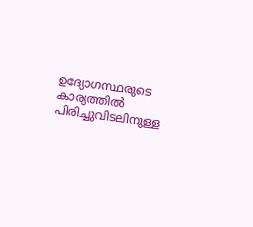ഉദ്യോഗസ്ഥരുടെ കാര്യത്തിൽ പിരിച്ചുവിടലിനുള്ള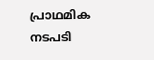പ്രാഥമിക നടപടി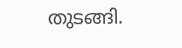തുടങ്ങി.